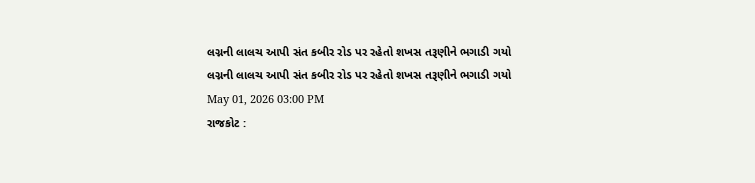લગ્નની લાલચ આપી સંત કબીર રોડ પર રહેતો શખસ તરૂણીને ભગાડી ગયો
લગ્નની લાલચ આપી સંત કબીર રોડ પર રહેતો શખસ તરૂણીને ભગાડી ગયો
May 01, 2026 03:00 PM
રાજકોટ :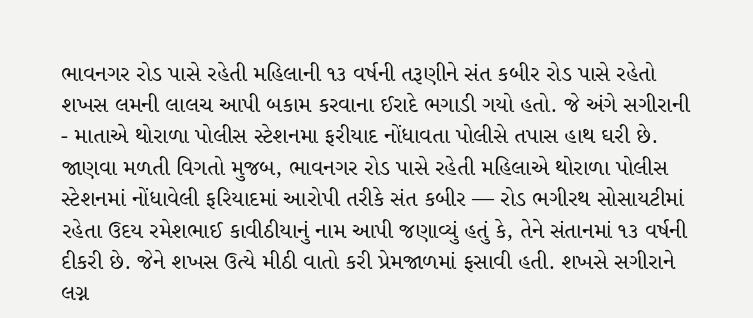ભાવનગર રોડ પાસે રહેતી મહિલાની ૧૩ વર્ષની તરૂણીને સંત કબીર રોડ પાસે રહેતો શખસ લમની લાલચ આપી બકામ કરવાના ઈરાદે ભગાડી ગયો હતો. જે અંગે સગીરાની - માતાએ થોરાળા પોલીસ સ્ટેશનમા ફરીયાદ નોંધાવતા પોલીસે તપાસ હાથ ઘરી છે. જાણવા મળતી વિગતો મુજબ, ભાવનગર રોડ પાસે રહેતી મહિલાએ થોરાળા પોલીસ સ્ટેશનમાં નોંધાવેલી ફરિયાદમાં આરોપી તરીકે સંત કબીર — રોડ ભગીરથ સોસાયટીમાં રહેતા ઉદય રમેશભાઈ કાવીઠીયાનું નામ આપી જણાવ્યું હતું કે, તેને સંતાનમાં ૧૩ વર્ષની દીકરી છે. જેને શખસ ઉત્યે મીઠી વાતો કરી પ્રેમજાળમાં ફસાવી હતી. શખસે સગીરાને લગ્ન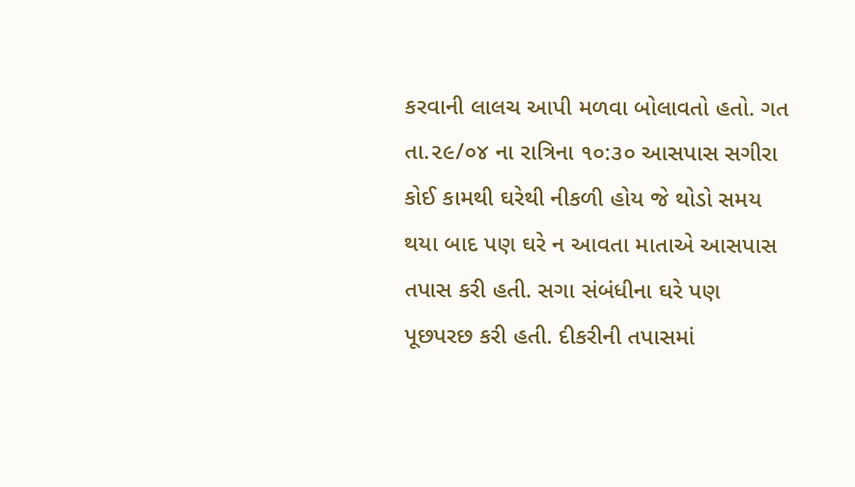કરવાની લાલચ આપી મળવા બોલાવતો હતો. ગત તા.૨૯/૦૪ ના રાત્રિના ૧૦:૩૦ આસપાસ સગીરા કોઈ કામથી ઘરેથી નીકળી હોય જે થોડો સમય થયા બાદ પણ ઘરે ન આવતા માતાએ આસપાસ તપાસ કરી હતી. સગા સંબંધીના ઘરે પણ પૂછપરછ કરી હતી. દીકરીની તપાસમાં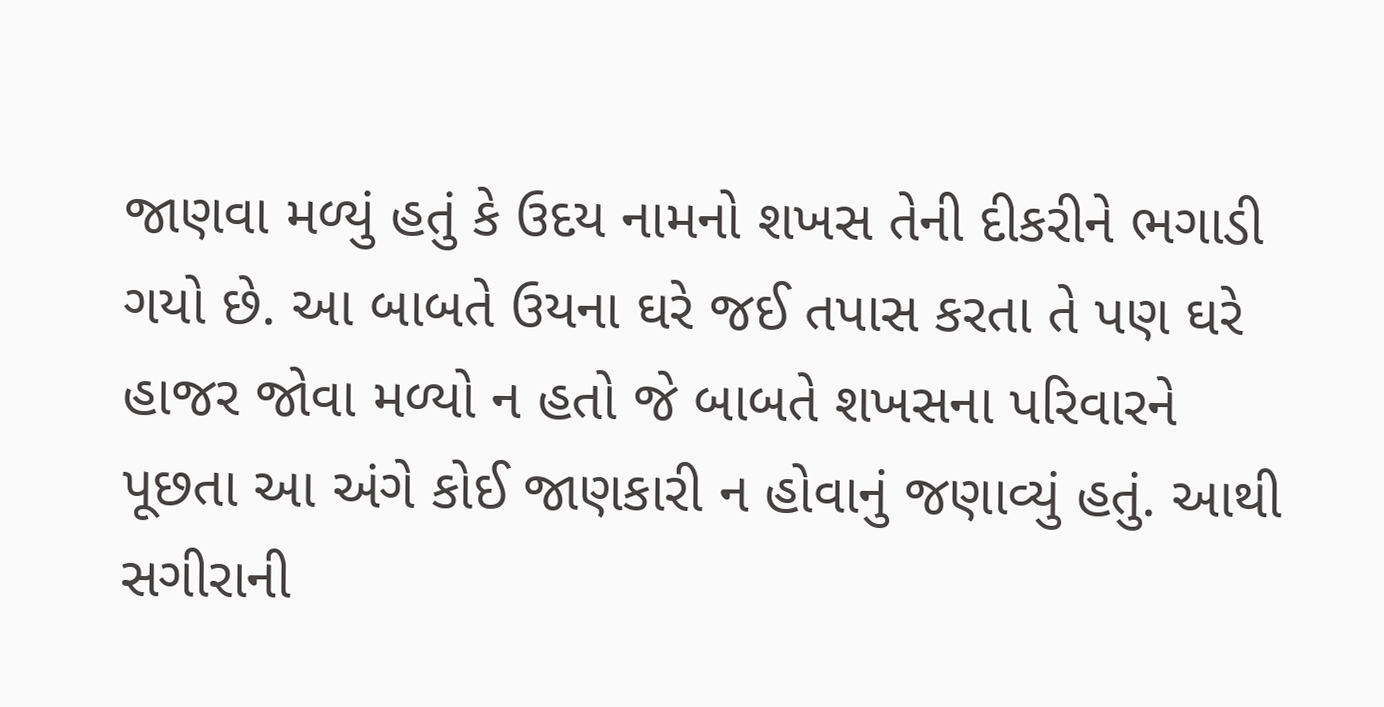જાણવા મળ્યું હતું કે ઉદય નામનો શખસ તેની દીકરીને ભગાડી ગયો છે. આ બાબતે ઉયના ઘરે જઈ તપાસ કરતા તે પણ ઘરે હાજર જોવા મળ્યો ન હતો જે બાબતે શખસના પરિવારને પૂછતા આ અંગે કોઈ જાણકારી ન હોવાનું જણાવ્યું હતું. આથી સગીરાની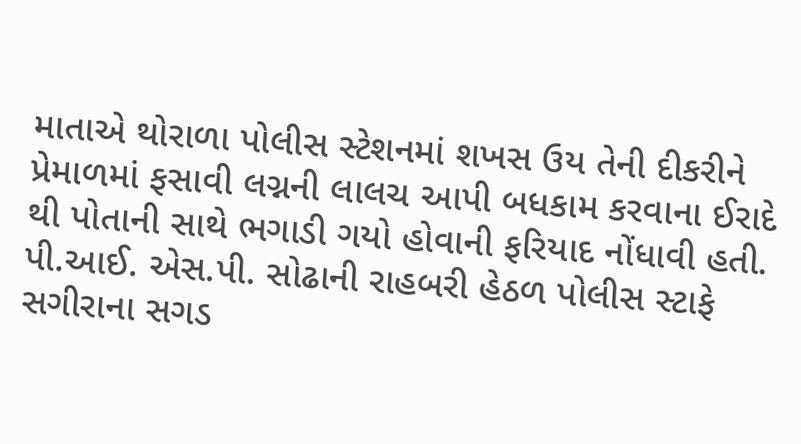માતાએ થોરાળા પોલીસ સ્ટેશનમાં શખસ ઉય તેની દીકરીને પ્રેમાળમાં ફસાવી લગ્નની લાલચ આપી બધકામ કરવાના ઈરાદે થી પોતાની સાથે ભગાડી ગયો હોવાની ફરિયાદ નોંધાવી હતી. પી.આઈ. એસ.પી. સોઢાની રાહબરી હેઠળ પોલીસ સ્ટાફે સગીરાના સગડ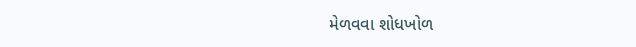મેળવવા શોધખોળ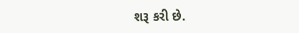શરૂ કરી છે.